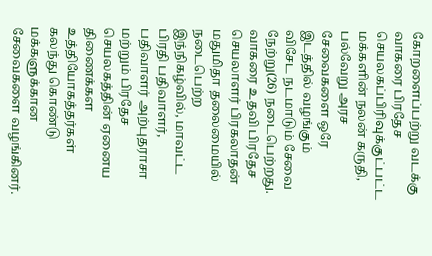கோறளைப்பற்று வடக்கு வாகரை பிரதேச செயலகப்பிரிவுக்குட்பட்ட மக்களின் நலன் கருதி, பல்வேறு அரச சேவைகளை ஒரே இடத்தில் வழங்கும் விசேட நடமாடும் சேவை நேற்று(26) நடைபெற்றது.
வாகரை உதவி பிரதேச செயலாளர் பிரகலாதன் மதுமிதா தலைமையில் நடைபெற்ற இந்நிகழ்வில், மாவட்ட பிரதி பதிவாளர், பதிவாளர் அற்புதராசா மற்றும் பிரதேச செயலகத்தின் ஏனைய திணைக்கள உத்தியோகத்தர்கள் கலந்து கொண்டு மக்களுக்கான சேவைகளை வழங்கினர்.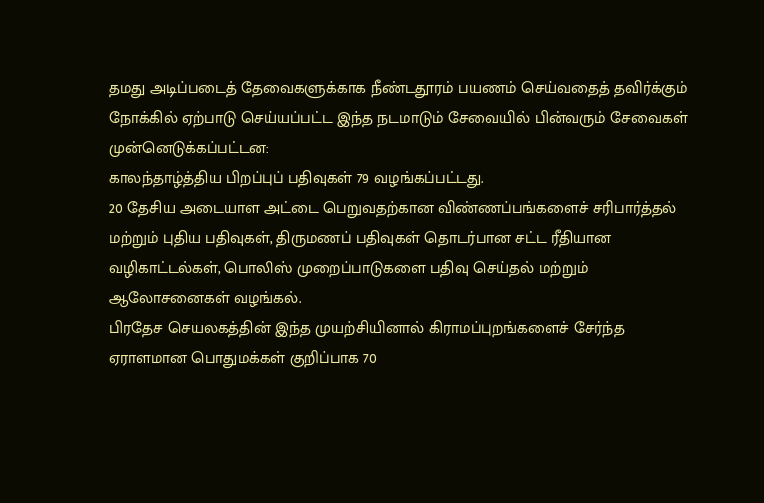தமது அடிப்படைத் தேவைகளுக்காக நீண்டதூரம் பயணம் செய்வதைத் தவிர்க்கும் நோக்கில் ஏற்பாடு செய்யப்பட்ட இந்த நடமாடும் சேவையில் பின்வரும் சேவைகள் முன்னெடுக்கப்பட்டன:
காலந்தாழ்த்திய பிறப்புப் பதிவுகள் 79 வழங்கப்பட்டது.
20 தேசிய அடையாள அட்டை பெறுவதற்கான விண்ணப்பங்களைச் சரிபார்த்தல் மற்றும் புதிய பதிவுகள், திருமணப் பதிவுகள் தொடர்பான சட்ட ரீதியான வழிகாட்டல்கள், பொலிஸ் முறைப்பாடுகளை பதிவு செய்தல் மற்றும் ஆலோசனைகள் வழங்கல்.
பிரதேச செயலகத்தின் இந்த முயற்சியினால் கிராமப்புறங்களைச் சேர்ந்த ஏராளமான பொதுமக்கள் குறிப்பாக 70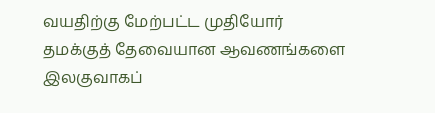வயதிற்கு மேற்பட்ட முதியோர் தமக்குத் தேவையான ஆவணங்களை இலகுவாகப்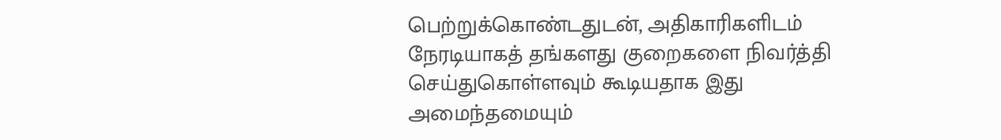பெற்றுக்கொண்டதுடன், அதிகாரிகளிடம் நேரடியாகத் தங்களது குறைகளை நிவர்த்தி செய்துகொள்ளவும் கூடியதாக இது அமைந்தமையும்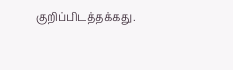குறிப்பிடத்தக்கது.